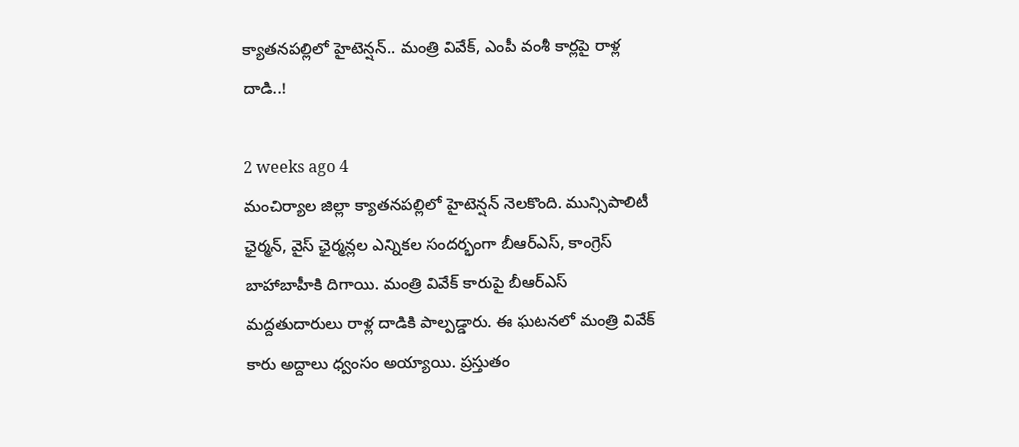క్యాతనపల్లిలో హైటెన్షన్.. మంత్రి వివేక్, ఎంపీ వంశీ కార్లపై రాళ్ల దాడి..!

2 weeks ago 4
మంచిర్యాల జిల్లా క్యాతనపల్లిలో హైటెన్షన్ నెలకొంది. మున్సిపాలిటీ ఛైర్మన్, వైస్ ఛైర్మన్లల ఎన్నికల సందర్భంగా బీఆర్ఎస్, కాంగ్రెస్ బాహాబాహీకి దిగాయి. మంత్రి వివేక్ కారుపై బీఆర్ఎస్ మద్దతుదారులు రాళ్ల దాడికి పాల్పడ్డారు. ఈ ఘటనలో మంత్రి వివేక్ కారు అద్దాలు ధ్వంసం అయ్యాయి. ప్రస్తుతం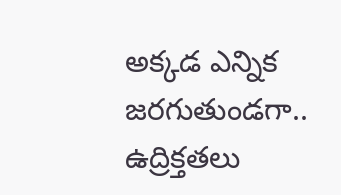అక్కడ ఎన్నిక జరగుతుండగా.. ఉద్రిక్తతలు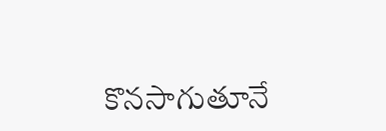కొనసాగుతూనే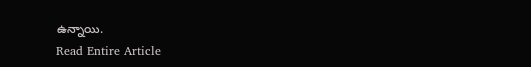ఉన్నాయి.
Read Entire Article